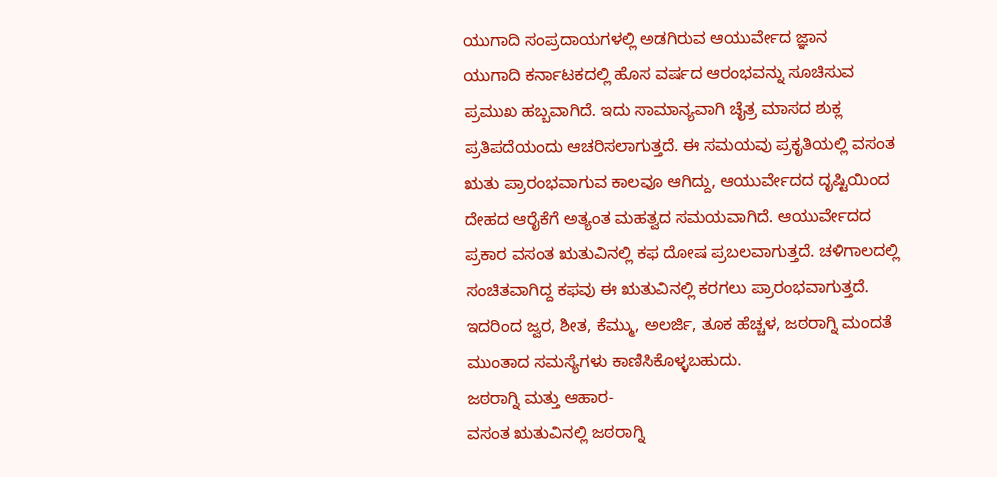ಯುಗಾದಿ ಸಂಪ್ರದಾಯಗಳಲ್ಲಿ ಅಡಗಿರುವ ಆಯುರ್ವೇದ ಜ್ಞಾನ
ಯುಗಾದಿ ಕರ್ನಾಟಕದಲ್ಲಿ ಹೊಸ ವರ್ಷದ ಆರಂಭವನ್ನು ಸೂಚಿಸುವ ಪ್ರಮುಖ ಹಬ್ಬವಾಗಿದೆ. ಇದು ಸಾಮಾನ್ಯವಾಗಿ ಚೈತ್ರ ಮಾಸದ ಶುಕ್ಲ ಪ್ರತಿಪದೆಯಂದು ಆಚರಿಸಲಾಗುತ್ತದೆ. ಈ ಸಮಯವು ಪ್ರಕೃತಿಯಲ್ಲಿ ವಸಂತ ಋತು ಪ್ರಾರಂಭವಾಗುವ ಕಾಲವೂ ಆಗಿದ್ದು, ಆಯುರ್ವೇದದ ದೃಷ್ಟಿಯಿಂದ ದೇಹದ ಆರೈಕೆಗೆ ಅತ್ಯಂತ ಮಹತ್ವದ ಸಮಯವಾಗಿದೆ. ಆಯುರ್ವೇದದ ಪ್ರಕಾರ ವಸಂತ ಋತುವಿನಲ್ಲಿ ಕಫ ದೋಷ ಪ್ರಬಲವಾಗುತ್ತದೆ. ಚಳಿಗಾಲದಲ್ಲಿ ಸಂಚಿತವಾಗಿದ್ದ ಕಫವು ಈ ಋತುವಿನಲ್ಲಿ ಕರಗಲು ಪ್ರಾರಂಭವಾಗುತ್ತದೆ. ಇದರಿಂದ ಜ್ವರ, ಶೀತ, ಕೆಮ್ಮು, ಅಲರ್ಜಿ, ತೂಕ ಹೆಚ್ಚಳ, ಜಠರಾಗ್ನಿ ಮಂದತೆ ಮುಂತಾದ ಸಮಸ್ಯೆಗಳು ಕಾಣಿಸಿಕೊಳ್ಳಬಹುದು.
ಜಠರಾಗ್ನಿ ಮತ್ತು ಆಹಾರ-
ವಸಂತ ಋತುವಿನಲ್ಲಿ ಜಠರಾಗ್ನಿ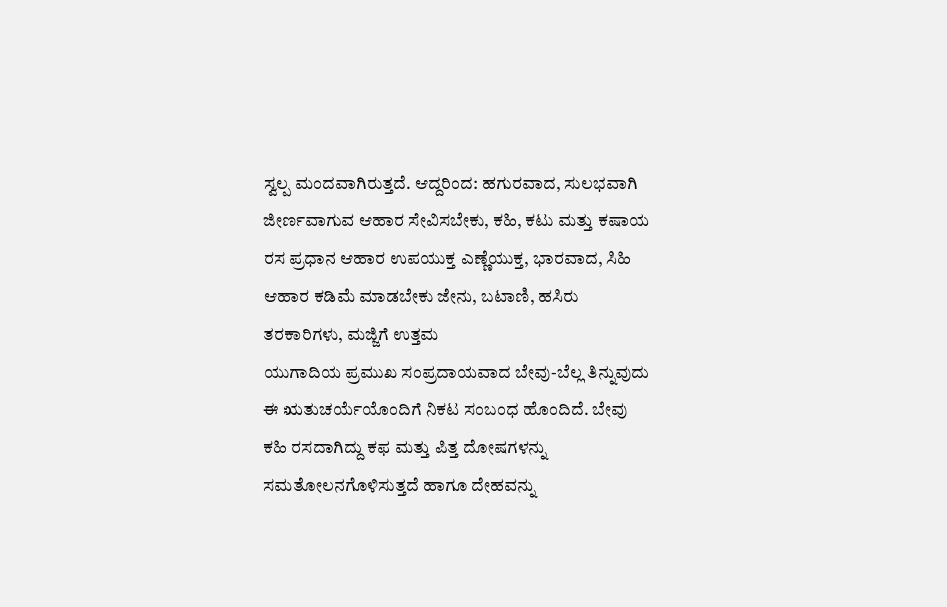ಸ್ವಲ್ಪ ಮಂದವಾಗಿರುತ್ತದೆ. ಆದ್ದರಿಂದ: ಹಗುರವಾದ, ಸುಲಭವಾಗಿ ಜೀರ್ಣವಾಗುವ ಆಹಾರ ಸೇವಿಸಬೇಕು, ಕಹಿ, ಕಟು ಮತ್ತು ಕಷಾಯ ರಸ ಪ್ರಧಾನ ಆಹಾರ ಉಪಯುಕ್ತ ಎಣ್ಣೆಯುಕ್ತ, ಭಾರವಾದ, ಸಿಹಿ ಆಹಾರ ಕಡಿಮೆ ಮಾಡಬೇಕು ಜೇನು, ಬಟಾಣಿ, ಹಸಿರು ತರಕಾರಿಗಳು, ಮಜ್ಜಿಗೆ ಉತ್ತಮ
ಯುಗಾದಿಯ ಪ್ರಮುಖ ಸಂಪ್ರದಾಯವಾದ ಬೇವು-ಬೆಲ್ಲ ತಿನ್ನುವುದು ಈ ಋತುಚರ್ಯೆಯೊಂದಿಗೆ ನಿಕಟ ಸಂಬಂಧ ಹೊಂದಿದೆ. ಬೇವು ಕಹಿ ರಸದಾಗಿದ್ದು ಕಫ ಮತ್ತು ಪಿತ್ತ ದೋಷಗಳನ್ನು ಸಮತೋಲನಗೊಳಿಸುತ್ತದೆ ಹಾಗೂ ದೇಹವನ್ನು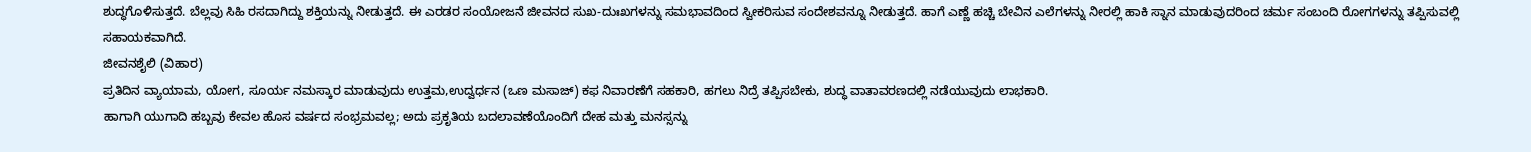ಶುದ್ಧಗೊಳಿಸುತ್ತದೆ. ಬೆಲ್ಲವು ಸಿಹಿ ರಸದಾಗಿದ್ದು ಶಕ್ತಿಯನ್ನು ನೀಡುತ್ತದೆ. ಈ ಎರಡರ ಸಂಯೋಜನೆ ಜೀವನದ ಸುಖ-ದುಃಖಗಳನ್ನು ಸಮಭಾವದಿಂದ ಸ್ವೀಕರಿಸುವ ಸಂದೇಶವನ್ನೂ ನೀಡುತ್ತದೆ. ಹಾಗೆ ಎಣ್ಣೆ ಹಚ್ಚಿ ಬೇವಿನ ಎಲೆಗಳನ್ನು ನೀರಲ್ಲಿ ಹಾಕಿ ಸ್ನಾನ ಮಾಡುವುದರಿಂದ ಚರ್ಮ ಸಂಬಂದಿ ರೋಗಗಳನ್ನು ತಪ್ಪಿಸುವಲ್ಲಿ ಸಹಾಯಕವಾಗಿದೆ.
ಜೀವನಶೈಲಿ (ವಿಹಾರ)
ಪ್ರತಿದಿನ ವ್ಯಾಯಾಮ, ಯೋಗ, ಸೂರ್ಯ ನಮಸ್ಕಾರ ಮಾಡುವುದು ಉತ್ತಮ,ಉದ್ವರ್ಧನ (ಒಣ ಮಸಾಜ್) ಕಫ ನಿವಾರಣೆಗೆ ಸಹಕಾರಿ, ಹಗಲು ನಿದ್ರೆ ತಪ್ಪಿಸಬೇಕು, ಶುದ್ಧ ವಾತಾವರಣದಲ್ಲಿ ನಡೆಯುವುದು ಲಾಭಕಾರಿ.
ಹಾಗಾಗಿ ಯುಗಾದಿ ಹಬ್ಬವು ಕೇವಲ ಹೊಸ ವರ್ಷದ ಸಂಭ್ರಮವಲ್ಲ; ಅದು ಪ್ರಕೃತಿಯ ಬದಲಾವಣೆಯೊಂದಿಗೆ ದೇಹ ಮತ್ತು ಮನಸ್ಸನ್ನು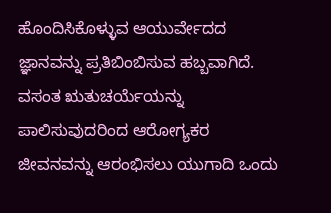ಹೊಂದಿಸಿಕೊಳ್ಳುವ ಆಯುರ್ವೇದದ ಜ್ಞಾನವನ್ನು ಪ್ರತಿಬಿಂಬಿಸುವ ಹಬ್ಬವಾಗಿದೆ. ವಸಂತ ಋತುಚರ್ಯೆಯನ್ನು ಪಾಲಿಸುವುದರಿಂದ ಆರೋಗ್ಯಕರ ಜೀವನವನ್ನು ಆರಂಭಿಸಲು ಯುಗಾದಿ ಒಂದು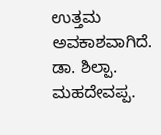ಉತ್ತಮ ಅವಕಾಶವಾಗಿದೆ.
ಡಾ. ಶಿಲ್ಪಾ. ಮಹದೇವಪ್ಪ.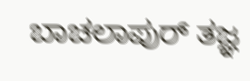ಬಾಚಲಾಪುರ್ ತಜ್ಞ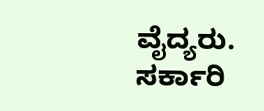ವೈದ್ಯರು. ಸರ್ಕಾರಿ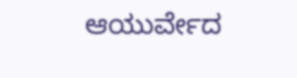ಆಯುರ್ವೇದ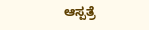ಆಸ್ಪತ್ರೆ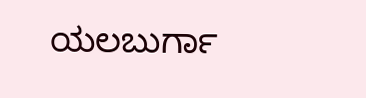ಯಲಬುರ್ಗಾ